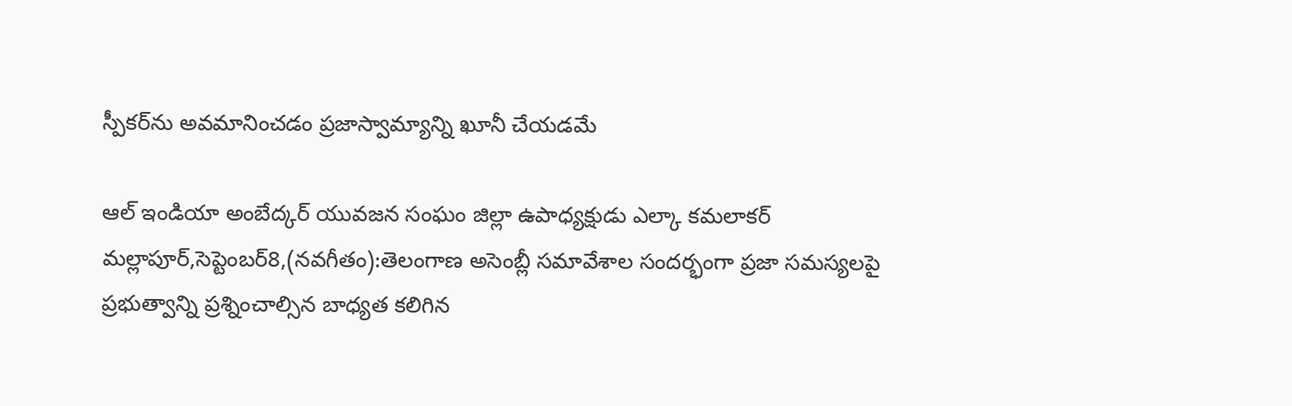స్పీకర్‌ను అవమానించడం ప్రజాస్వామ్యాన్ని ఖూనీ చేయడమే

ఆల్ ఇండియా అంబేద్కర్ యువజన సంఘం జిల్లా ఉపాధ్యక్షుడు ఎల్కా కమలాకర్ మల్లాపూర్,సెప్టెంబర్8,(నవగీతం):తెలంగాణ అసెంబ్లీ సమావేశాల సందర్భంగా ప్రజా సమస్యలపై ప్రభుత్వాన్ని ప్రశ్నించాల్సిన బాధ్యత కలిగిన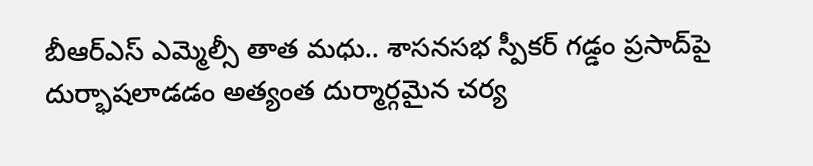బీఆర్‌ఎస్‌ ఎమ్మెల్సీ తాత మధు.. శాసనసభ స్పీకర్ గడ్డం ప్రసాద్‌పై దుర్భాషలాడడం అత్యంత దుర్మార్గమైన చర్య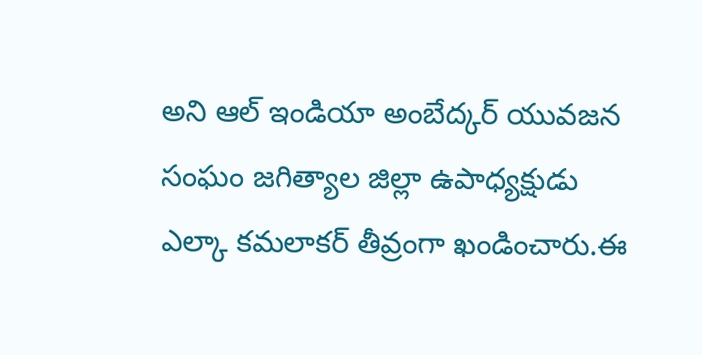అని ఆల్ ఇండియా అంబేద్కర్ యువజన సంఘం జగిత్యాల జిల్లా ఉపాధ్యక్షుడు ఎల్కా కమలాకర్ తీవ్రంగా ఖండించారు.ఈ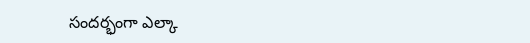సందర్భంగా ఎల్కా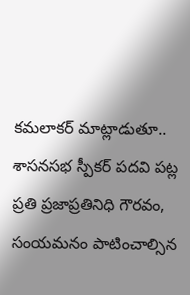కమలాకర్ మాట్లాడుతూ.. శాసనసభ స్పీకర్ పదవి పట్ల ప్రతి ప్రజాప్రతినిధి గౌరవం, సంయమనం పాటించాల్సిన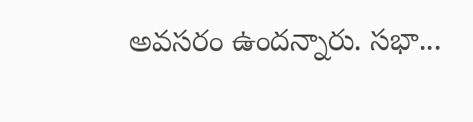అవసరం ఉందన్నారు. సభా...